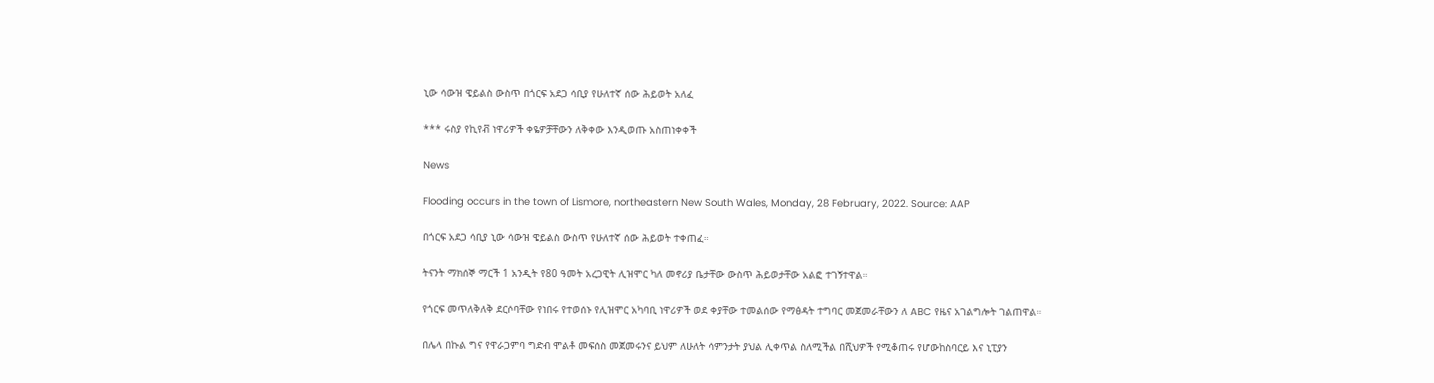ኒው ሳውዝ ዌይልስ ውስጥ በጎርፍ አደጋ ሳቢያ የሁለተኛ ሰው ሕይወት አለፈ

*** ሩስያ የኪየቭ ነዋሪዎች ቀዬዎቻቸውን ለቅቀው እንዲወጡ አስጠነቀቀች

News

Flooding occurs in the town of Lismore, northeastern New South Wales, Monday, 28 February, 2022. Source: AAP

በጎርፍ አደጋ ሳቢያ ኒው ሳውዝ ዌይልስ ውስጥ የሁለተኛ ሰው ሕይወት ተቀጠፈ።

ትናንት ማክሰኞ ማርች 1 አንዲት የ80 ዓመት አረጋዊት ሊዝሞር ካለ መኖሪያ ቤታቸው ውስጥ ሕይወታቸው አልፎ ተገኝተዋል።

የጎርፍ መጥለቅለቅ ደርሶባቸው የነበሩ የተወሰኑ የሊዝሞር አካባቢ ነዋሪዎች ወደ ቀያቸው ተመልሰው የማፅዳት ተግባር መጀመራቸውን ለ ABC የዜና አገልግሎት ገልጠዋል።

በሌላ በኩል ግና የዋራጋምባ ግድብ ሞልቶ መፍሰስ መጀመሩንና ይህም ለሁለት ሳምንታት ያህል ሊቀጥል ስለሚችል በሺህዎች የሚቆጠሩ የሆውከስባርይ እና ኒፒያን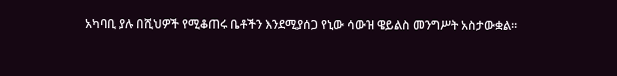አካባቢ ያሉ በሺህዎች የሚቆጠሩ ቤቶችን እንደሚያሰጋ የኒው ሳውዝ ዌይልስ መንግሥት አስታውቋል።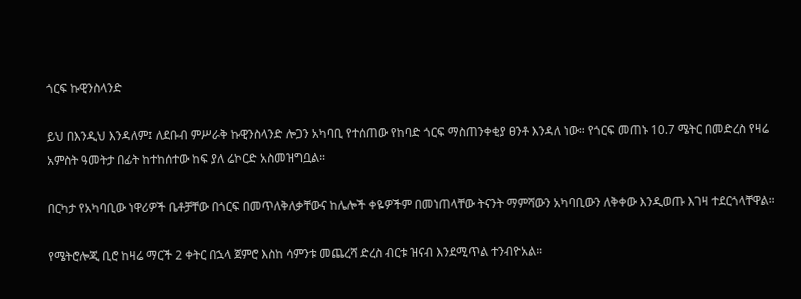ጎርፍ ኩዊንስላንድ

ይህ በእንዲህ እንዳለም፤ ለደቡብ ምሥራቅ ኩዊንስላንድ ሎጋን አካባቢ የተሰጠው የከባድ ጎርፍ ማስጠንቀቂያ ፀንቶ እንዳለ ነው። የጎርፍ መጠኑ 10.7 ሜትር በመድረስ የዛሬ አምስት ዓመትታ በፊት ከተከሰተው ከፍ ያለ ሬኮርድ አስመዝግቧል።

በርካታ የአካባቢው ነዋሪዎች ቤቶቻቸው በጎርፍ በመጥለቅለቃቸውና ከሌሎች ቀዬዎችም በመነጠላቸው ትናንት ማምሻውን አካባቢውን ለቅቀው እንዲወጡ እገዛ ተደርጎላቸዋል።

የሜትሮሎጂ ቢሮ ከዛሬ ማርች 2 ቀትር በኋላ ጀምሮ እስከ ሳምንቱ መጨረሻ ድረስ ብርቱ ዝናብ እንደሚጥል ተንብዮአል።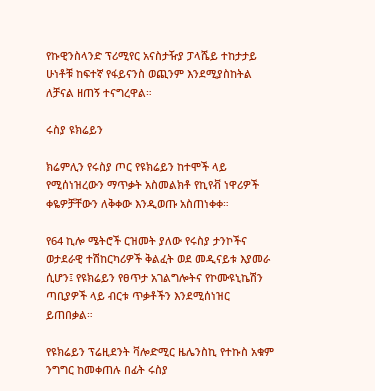የኩዊንስላንድ ፕሪሚየር አናስታዥያ ፓላሼይ ተከታታይ ሁነቶቹ ከፍተኛ የፋይናንስ ወጪንም እንደሚያስከትል ለቻናል ዘጠኝ ተናግረዋል።

ሩስያ ዩክሬይን

ክሬምሊን የሩስያ ጦር የዩክሬይን ከተሞች ላይ የሚሰነዝረውን ማጥቃት አስመልክቶ የኪየቭ ነዋሪዎች ቀዬዎቻቸውን ለቅቀው እንዲወጡ አስጠነቀቀ።

የ64 ኪሎ ሜትሮች ርዝመት ያለው የሩስያ ታንኮችና ወታደራዊ ተሽከርካሪዎች ቅልፈት ወደ መዲናይቱ እያመራ ሲሆን፤ የዩክሬይን የፀጥታ አገልግሎትና የኮሙዩኒኬሽን ጣቢያዎች ላይ ብርቱ ጥቃቶችን እንደሚሰነዝር ይጠበቃል።

የዩክሬይን ፕሬዚደንት ቫሎድሚር ዜሌንስኪ የተኩስ አቁም ንግግር ከመቀጠሉ በፊት ሩስያ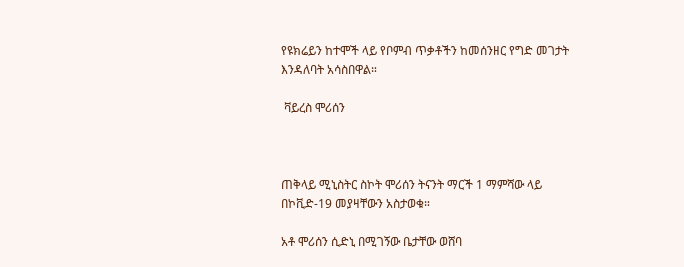የዩክሬይን ከተሞች ላይ የቦምብ ጥቃቶችን ከመሰንዘር የግድ መገታት እንዳለባት አሳስበዋል።

 ቫይረስ ሞሪሰን



ጠቅላይ ሚኒስትር ስኮት ሞሪሰን ትናንት ማርች 1 ማምሻው ላይ በኮቪድ-19 መያዛቸውን አስታወቁ።

አቶ ሞሪሰን ሲድኒ በሚገኝው ቤታቸው ወሸባ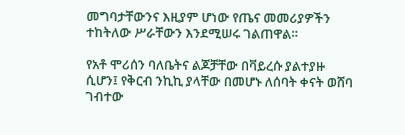መግባታቸውንና እዚያም ሆነው የጤና መመሪያዎችን ተከትለው ሥራቸውን እንደሚሠሩ ገልጠዋል።

የአቶ ሞሪሰን ባለቤትና ልጆቻቸው በቫይረሱ ያልተያዙ ሲሆን፤ የቅርብ ንኪኪ ያላቸው በመሆኑ ለሰባት ቀናት ወሸባ ገብተው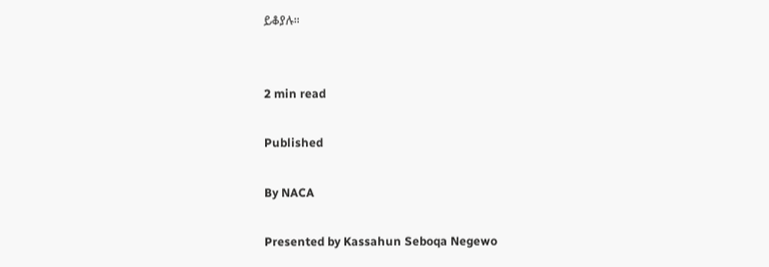ይቆያሉ።


2 min read

Published

By NACA

Presented by Kassahun Seboqa Negewo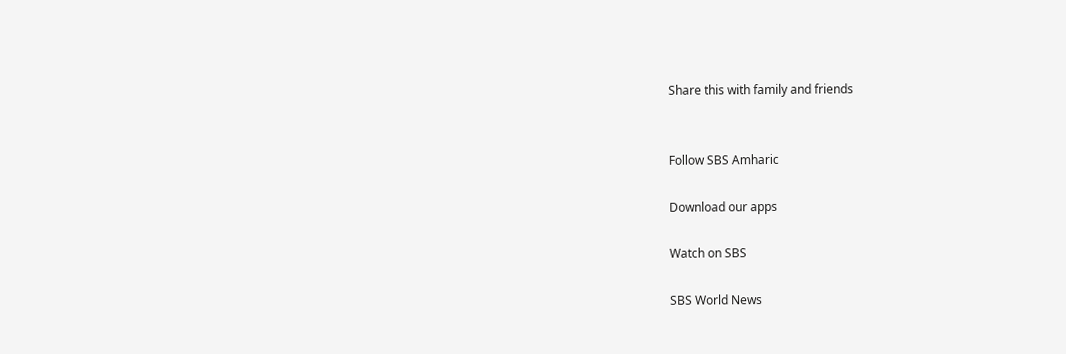Share this with family and friends


Follow SBS Amharic

Download our apps

Watch on SBS

SBS World News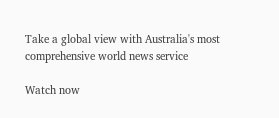Take a global view with Australia's most comprehensive world news service

Watch now